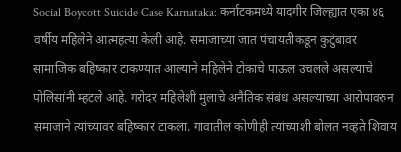Social Boycott Suicide Case Karnataka: कर्नाटकमध्ये यादगीर जिल्ह्यात एका ४६ वर्षीय महिलेने आत्महत्या केली आहे. समाजाच्या जात पंचायतीकडून कुटुंबावर सामाजिक बहिष्कार टाकण्यात आल्याने महिलेने टोकाचे पाऊल उचलले असल्याचे पोलिसांनी म्हटले आहे. गरोदर महिलेशी मुलाचे अनैतिक संबंध असल्याच्या आरोपावरुन समाजाने त्यांच्यावर बहिष्कार टाकला. गावातील कोणीही त्यांच्याशी बोलत नव्हते शिवाय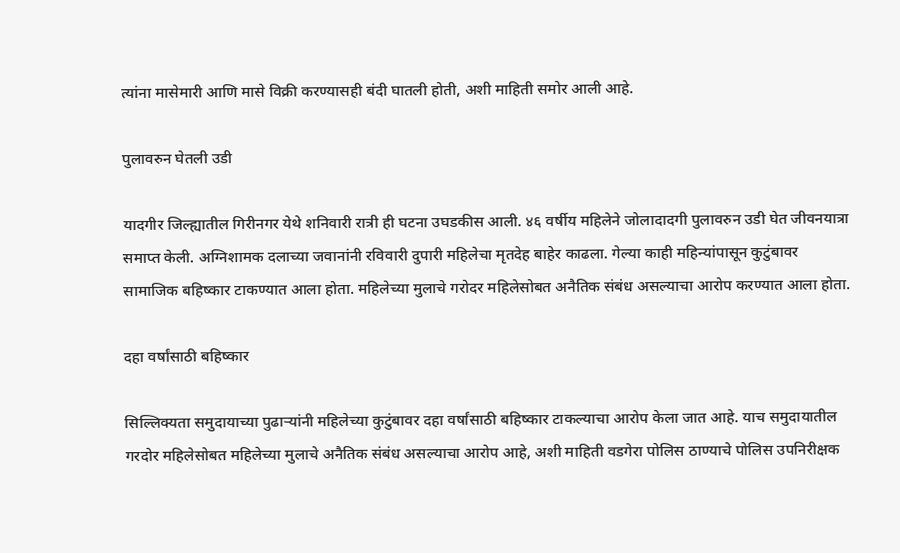त्यांना मासेमारी आणि मासे विक्री करण्यासही बंदी घातली होती, अशी माहिती समोर आली आहे.

पुलावरुन घेतली उडी

यादगीर जिल्ह्यातील गिरीनगर येथे शनिवारी रात्री ही घटना उघडकीस आली. ४६ वर्षीय महिलेने जोलादादगी पुलावरुन उडी घेत जीवनयात्रा समाप्त केली. अग्निशामक दलाच्या जवानांनी रविवारी दुपारी महिलेचा मृतदेह बाहेर काढला. गेल्या काही महिन्यांपासून कुटुंबावर सामाजिक बहिष्कार टाकण्यात आला होता. महिलेच्या मुलाचे गरोदर महिलेसोबत अनैतिक संबंध असल्याचा आरोप करण्यात आला होता.

दहा वर्षांसाठी बहिष्कार

सिल्लिक्यता समुदायाच्या पुढाऱ्यांनी महिलेच्या कुटुंबावर दहा वर्षांसाठी बहिष्कार टाकल्याचा आरोप केला जात आहे. याच समुदायातील गरदोर महिलेसोबत महिलेच्या मुलाचे अनैतिक संबंध असल्याचा आरोप आहे, अशी माहिती वडगेरा पोलिस ठाण्याचे पोलिस उपनिरीक्षक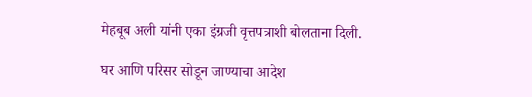मेहबूब अली यांनी एका इंग्रजी वृत्तपत्राशी बोलताना दिली.

घर आणि परिसर सोडून जाण्याचा आदेश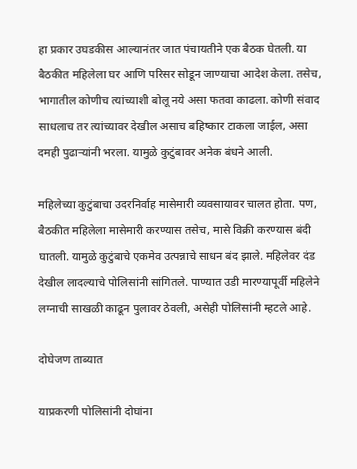हा प्रकार उघडकीस आल्यानंतर जात पंचायतीने एक बैठक घेतली. या बैठकीत महिलेला घर आणि परिसर सोडून जाण्याचा आदेश केला. तसेच, भागातील कोणीच त्यांच्याशी बोलू नये असा फतवा काढला. कोणी संवाद साधलाच तर त्यांच्यावर देखील असाच बहिष्कार टाकला जाईल, असा दमही पुढाऱ्यांनी भरला. यामुळे कुटुंबावर अनेक बंधने आली.

महिलेच्या कुटुंबाचा उदरनिर्वाह मासेमारी व्यवसायावर चालत होता. पण, बैठकीत महिलेला मासेमारी करण्यास तसेच, मासे विक्री करण्यास बंदी घातली. यामुळे कुटुंबाचे एकमेव उत्पन्नाचे साधन बंद झाले. महिलेवर दंड देखील लादल्याचे पोलिसांनी सांगितले. पाण्यात उडी मारण्यापूर्वी महिलेने लग्नाची साखळी काढून पुलावर ठेवली, असेही पोलिसांनी म्हटले आहे.

दोघेजण ताब्यात

याप्रकरणी पोलिसांनी दोघांना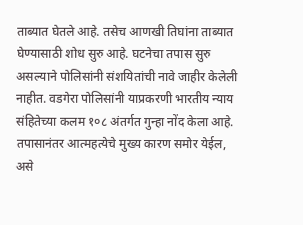ताब्यात घेतले आहे. तसेच आणखी तिघांना ताब्यात घेण्यासाठी शोध सुरु आहे. घटनेचा तपास सुरु असल्याने पोलिसांनी संशयितांची नावे जाहीर केलेली नाहीत. वडगेरा पोलिसांनी याप्रकरणी भारतीय न्याय संहितेच्या कलम १०८ अंतर्गत गुन्हा नोंद केला आहे. तपासानंतर आत्महत्येचे मुख्य कारण समोर येईल, असे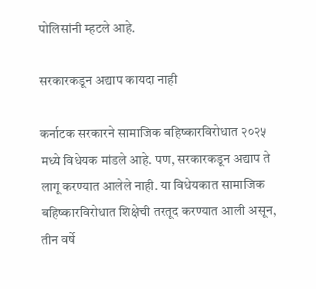पोलिसांनी म्हटले आहे.

सरकारकडून अद्याप कायदा नाही

कर्नाटक सरकारने सामाजिक बहिष्कारविरोधात २०२५ मध्ये विधेयक मांडले आहे. पण, सरकारकडून अद्याप ते लागू करण्यात आलेले नाही. या विधेयकात सामाजिक बहिष्कारविरोधात शिक्षेची तरतूद करण्यात आली असून, तीन वर्षे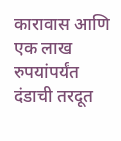कारावास आणि एक लाख रुपयांपर्यंत दंडाची तरदूत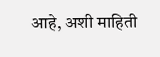आहे, अशी माहिती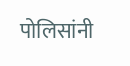पोलिसांनी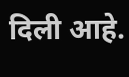दिली आहे.